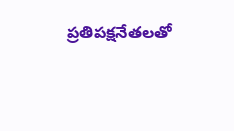ప్ర‌తిప‌క్షనేత‌ల‌తో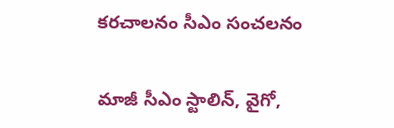క‌ర‌చాల‌నం సీఎం సంచ‌ల‌నం

మాజీ సీఎం స్టాలిన్, వైగో,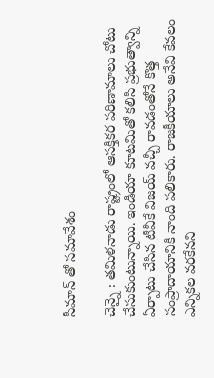సీమాన్ తో స‌మావేశం

చెన్నై : త‌మిళ‌నాడు రాష్ట్రంలో ఆస‌క్తిక‌ర ప‌రిణామాలు చోటు చేసుకుంటున్నాయి. ఇండియా కూట‌మితో క‌లిసి ప్ర‌భుత్వాన్ని ఏర్పాటు చేసిన టీవీకే విజ‌య్ వ‌చ్చీ రావ‌డంతోనే కొత్త సంప్రాదాయానికి నాంది ప‌లికారు. రాజ‌కీయాలు అనేవి కేవ‌లం ఎన్నిక‌ల వ‌ర‌కేన‌ని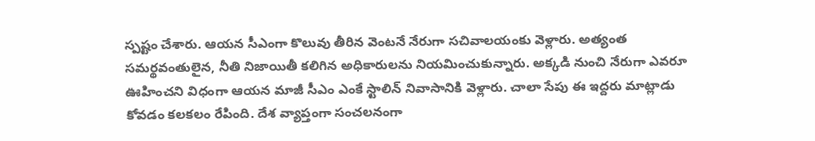స్ప‌ష్టం చేశారు. ఆయ‌న సీఎంగా కొలువు తీరిన వెంట‌నే నేరుగా స‌చివాల‌యంకు వెళ్లారు. అత్యంత స‌మ‌ర్థ‌వంతులైన‌, నీతి నిజాయితీ క‌లిగిన అధికారుల‌ను నియ‌మించుకున్నారు. అక్క‌డి నుంచి నేరుగా ఎవ‌రూ ఊహించ‌ని విధంగా ఆయ‌న మాజీ సీఎం ఎంకే స్టాలిన్ నివాసానికి వెళ్లారు. చాలా సేపు ఈ ఇద్ద‌రు మాట్లాడు కోవ‌డం క‌ల‌క‌లం రేపింది. దేశ వ్యాప్తంగా సంచ‌ల‌నంగా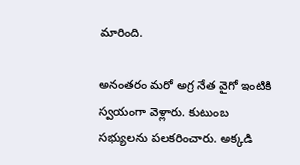మారింది.

అనంత‌రం మ‌రో అగ్ర నేత వైగో ఇంటికి స్వ‌యంగా వెళ్లారు. కుటుంబ స‌భ్యుల‌ను ప‌ల‌క‌రించారు. అక్క‌డి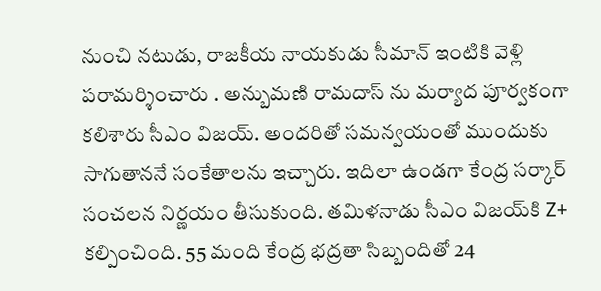నుంచి న‌టుడు, రాజ‌కీయ నాయ‌కుడు సీమాన్ ఇంటికి వెళ్లి ప‌రామ‌ర్శించారు . అన్బుమణి రామదాస్ ను మర్యాద పూర్వకంగా కలిశారు సీఎం విజ‌య్. అందరితో సమన్వయంతో ముందుకు సాగుతాననే సంకేతాలను ఇచ్చారు. ఇదిలా ఉండ‌గా కేంద్ర స‌ర్కార్ సంచ‌ల‌న నిర్ణ‌యం తీసుకుంది. తమిళనాడు సీఎం విజయ్‌కి Z+ కల్పించింది. 55 మంది కేంద్ర భద్రతా సిబ్బందితో 24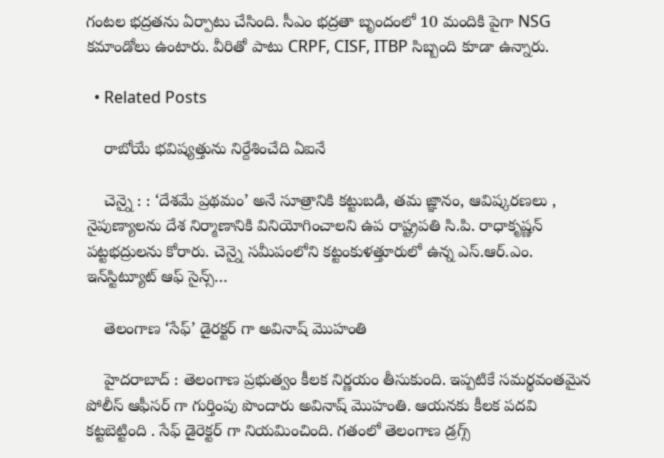గంటల భద్రతను ఏర్పాటు చేసింది. సీఎం భద్రతా బృందంలో 10 మందికి పైగా NSG కమాండోలు ఉంటారు. వీరితో పాటు CRPF, CISF, ITBP సిబ్బంది కూడా ఉన్నారు.

  • Related Posts

    రాబోయే భ‌విష్య‌త్తును నిర్దేశించేది ఏఐనే

    చెన్నై : : ‘దేశమే ప్రథమం’ అనే సూత్రానికి కట్టుబడి, తమ జ్ఞానం, ఆవిష్కరణలు , నైపుణ్యాలను దేశ నిర్మాణానికి వినియోగించాలని ఉప రాష్ట్రపతి సి.పి. రాధాకృష్ణన్ పట్టభద్రులను కోరారు. చెన్నై సమీపంలోని కట్టంకుళత్తూరులో ఉన్న ఎస్.ఆర్.ఎం. ఇన్‌స్టిట్యూట్ ఆఫ్ సైన్స్…

    తెలంగాణ ‘సేఫ్’ డైర‌క్ట‌ర్ గా అవినాష్ మొహంతి

    హైద‌రాబాద్ : తెలంగాణ ప్ర‌భుత్వం కీల‌క నిర్ణ‌యం తీసుకుంది. ఇప్ప‌టికే స‌మ‌ర్థ‌వంత‌మైన పోలీస్ ఆఫీస‌ర్ గా గుర్తింపు పొందారు అవినాష్ మొహంతి. ఆయ‌న‌కు కీల‌క ప‌ద‌వి క‌ట్ట‌బెట్టింది . సేఫ్ డైరెక్ట‌ర్ గా నియ‌మించింది. గతంలో తెలంగాణ డ్రగ్స్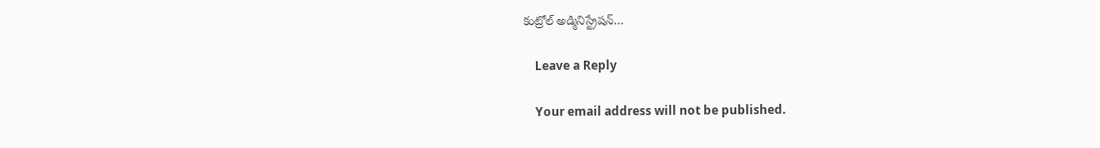కంట్రోల్ అడ్మినిస్ట్రేషన్…

    Leave a Reply

    Your email address will not be published.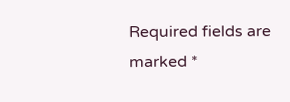Required fields are marked *